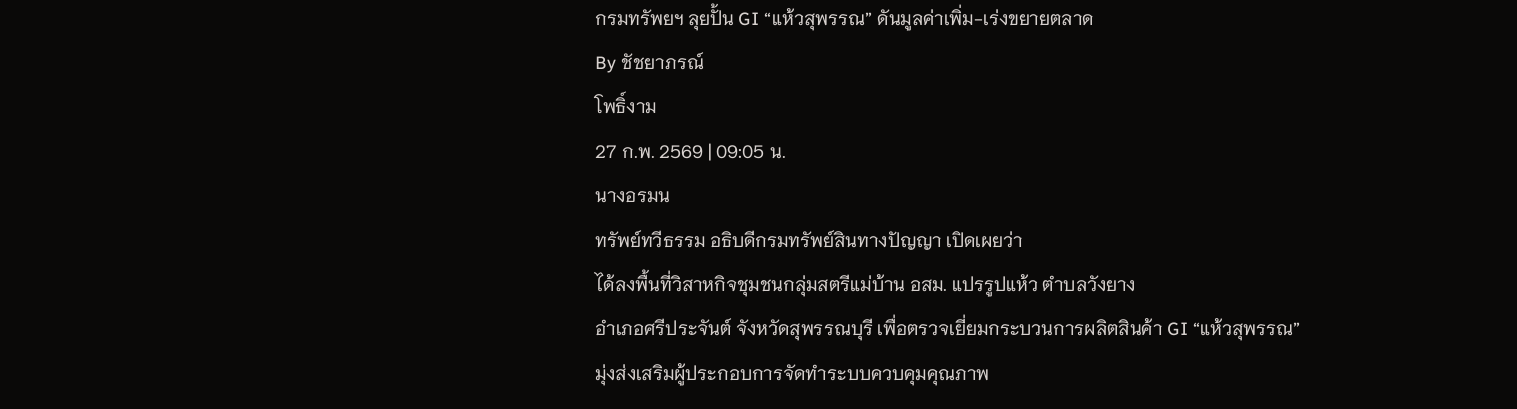กรมทรัพยฯ ลุยปั้น GI “แห้วสุพรรณ” ดันมูลค่าเพิ่ม-เร่งขยายตลาด
By ชัชยาภรณ์
โพธิ์งาม
27 ก.พ. 2569 | 09:05 น.
นางอรมน
ทรัพย์ทวีธรรม อธิบดีกรมทรัพย์สินทางปัญญา เปิดเผยว่า
ได้ลงพื้นที่วิสาหกิจชุมชนกลุ่มสตรีแม่บ้าน อสม. แปรรูปแห้ว ตำบลวังยาง
อำเภอศรีประจันต์ จังหวัดสุพรรณบุรี เพื่อตรวจเยี่ยมกระบวนการผลิตสินค้า GI “แห้วสุพรรณ”
มุ่งส่งเสริมผู้ประกอบการจัดทำระบบควบคุมคุณภาพ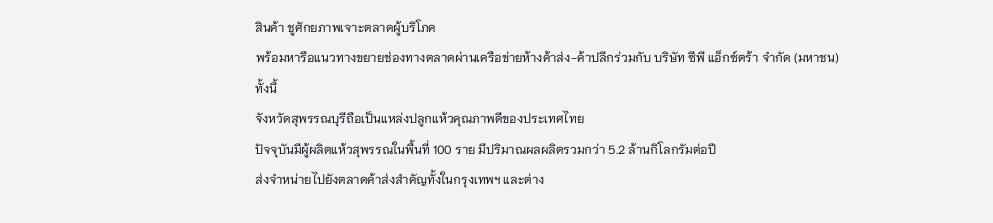สินค้า ชูศักยภาพเจาะตลาดผู้บริโภค
พร้อมหารือแนวทางขยายช่องทางตลาดผ่านเครือข่ายห้างค้าส่ง-ค้าปลีกร่วมกับ บริษัท ซีพี แอ็กซ์ตร้า จำกัด (มหาชน)
ทั้งนี้
จังหวัดสุพรรณบุรีถือเป็นแหล่งปลูกแห้วคุณภาพดีของประเทศไทย
ปัจจุบันมีผู้ผลิตแห้วสุพรรณในพื้นที่ 100 ราย มีปริมาณผลผลิตรวมกว่า 5.2 ล้านกิโลกรัมต่อปี
ส่งจำหน่ายไปยังตลาดค้าส่งสำคัญทั้งในกรุงเทพฯ และต่าง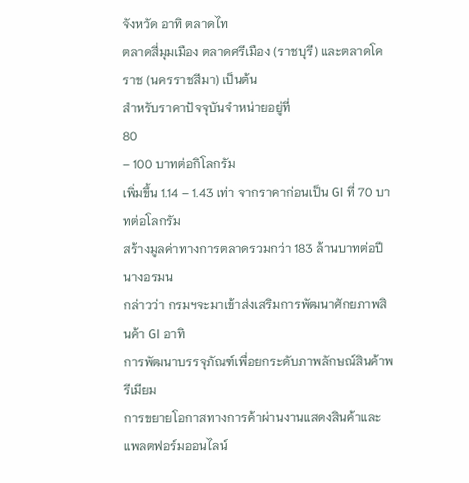จังหวัด อาทิ ตลาดไท
ตลาดสี่มุมเมือง ตลาดศรีเมือง (ราชบุรี) และตลาดโคราช (นครราชสีมา) เป็นต้น
สำหรับราคาปัจจุบันจำหน่ายอยู่ที่
80
– 100 บาทต่อกิโลกรัม
เพิ่มขึ้น 1.14 – 1.43 เท่า จากราคาก่อนเป็น GI ที่ 70 บาทต่อโลกรัม
สร้างมูลค่าทางการตลาดรวมกว่า 183 ล้านบาทต่อปี
นางอรมน
กล่าวว่า กรมฯจะมาเข้าส่งเสริมการพัฒนาศักยภาพสินค้า GI อาทิ
การพัฒนาบรรจุภัณฑ์เพื่อยกระดับภาพลักษณ์สินค้าพรีเมียม
การขยายโอกาสทางการค้าผ่านงานแสดงสินค้าและแพลตฟอร์มออนไลน์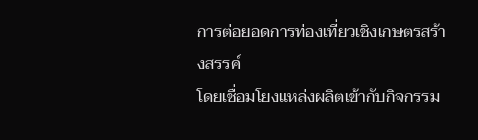การต่อยอดการท่องเที่ยวเชิงเกษตรสร้างสรรค์
โดยเชื่อมโยงแหล่งผลิตเข้ากับกิจกรรม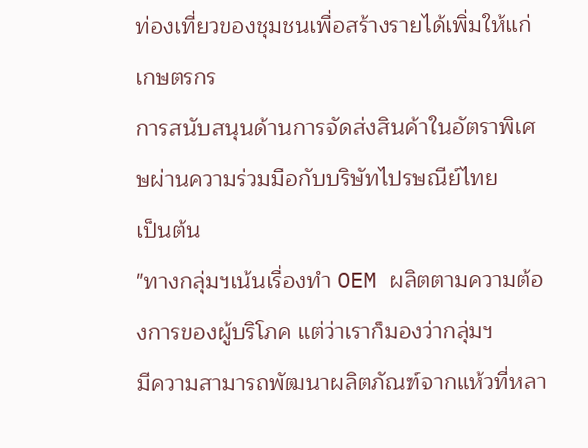ท่องเที่ยวของชุมชนเพื่อสร้างรายได้เพิ่มให้แก่เกษตรกร
การสนับสนุนด้านการจัดส่งสินค้าในอัตราพิเศษผ่านความร่วมมือกับบริษัทไปรษณีย์ไทย
เป็นต้น
"ทางกลุ่มฯเน้นเรื่องทำ OEM ผลิตตามความต้องการของผู้บริโภค แต่ว่าเราก็มองว่ากลุ่มฯ
มีความสามารถพัฒนาผลิตภัณฑ์จากแห้วที่หลา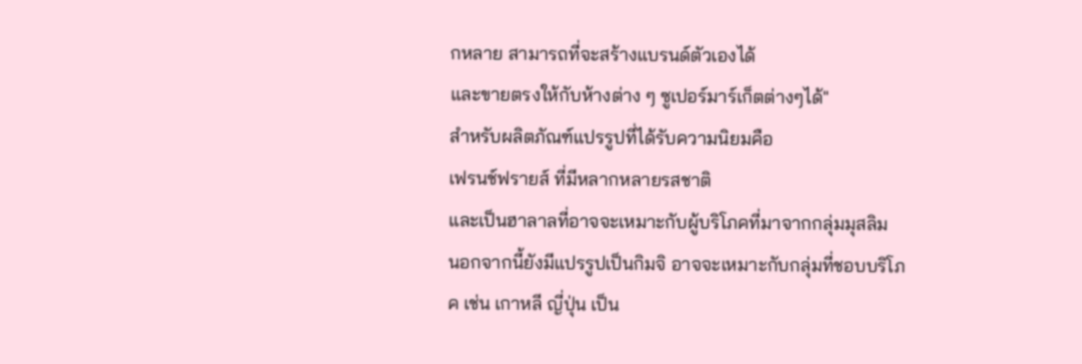กหลาย สามารถที่จะสร้างแบรนด์ตัวเองได้
และขายตรงให้กับห้างต่าง ๆ ซูเปอร์มาร์เก็ตต่างๆได้"
สำหรับผลิตภัณฑ์แปรรูปที่ได้รับความนิยมคือ
เฟรนช์ฟรายส์ ที่มีหลากหลายรสชาติ
และเป็นฮาลาลที่อาจจะเหมาะกับผู้บริโภคที่มาจากกลุ่มมุสลิม
นอกจากนี้ยังมีแปรรูปเป็นกิมจิ อาจจะเหมาะกับกลุ่มที่ชอบบริโภค เช่น เกาหลี ญี่ปุ่น เป็น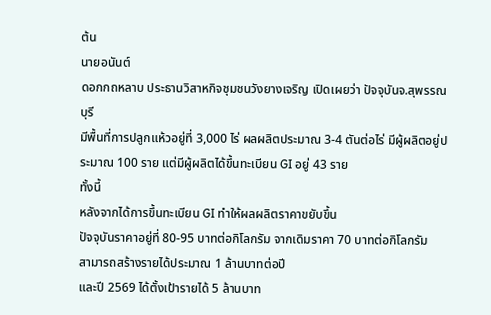ต้น
นายอนันต์
ดอกกถหลาบ ประธานวิสาหกิจชุมชนวังยางเจริญ เปิดเผยว่า ปัจจุบันจ.สุพรรณบุรี
มีพื้นที่การปลูกแห้วอยู่ที่ 3,000 ไร่ ผลผลิตประมาณ 3-4 ตันต่อไร่ มีผู้ผลิตอยู่ประมาณ 100 ราย แต่มีผู้ผลิตได้ขึ้นทะเบียน GI อยู่ 43 ราย
ทั้งนี้
หลังจากได้การขึ้นทะเบียน GI ทำให้ผลผลิตราคาขยับขึ้น
ปัจจุบันราคาอยู่ที่ 80-95 บาทต่อกิโลกรัม จากเดิมราคา 70 บาทต่อกิโลกรัม
สามารถสร้างรายได้ประมาณ 1 ล้านบาทต่อปี
และปี 2569 ได้ตั้งเป้ารายได้ 5 ล้านบาท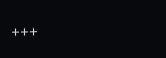+++